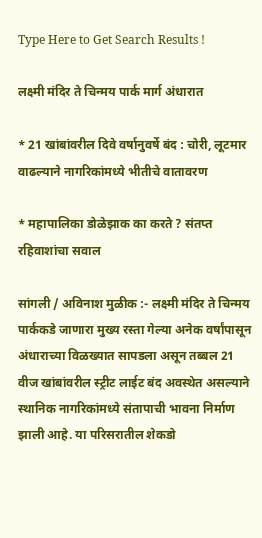Type Here to Get Search Results !

लक्ष्मी मंदिर ते चिन्मय पार्क मार्ग अंधारात

* 21 खांबांवरील दिवे वर्षानुवर्षे बंद : चोरी, लूटमार वाढल्याने नागरिकांमध्ये भीतीचे वातावरण

* महापालिका डोळेझाक का करते ? संतप्त रहिवाशांचा सवाल

सांगली / अविनाश मुळीक :- लक्ष्मी मंदिर ते चिन्मय पार्ककडे जाणारा मुख्य रस्ता गेल्या अनेक वर्षांपासून अंधाराच्या विळख्यात सापडला असून तब्बल 21 वीज खांबांवरील स्ट्रीट लाईट बंद अवस्थेत असल्याने स्थानिक नागरिकांमध्ये संतापाची भावना निर्माण झाली आहे. या परिसरातील शेकडो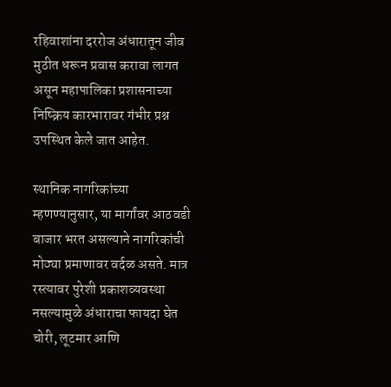रहिवाशांना दररोज अंधारातून जीव मुठीत धरून प्रवास करावा लागत असून महापालिका प्रशासनाच्या निष्क्रिय कारभारावर गंभीर प्रश्न उपस्थित केले जात आहेत.

स्थानिक नागरिकांच्या म्हणण्यानुसार, या मार्गांवर आठवडी बाजार भरत असल्याने नागरिकांची मोठ्या प्रमाणावर वर्दळ असते. मात्र रस्त्यावर पुरेशी प्रकाशव्यवस्था नसल्यामुळे अंधाराचा फायदा घेत चोरी, लूटमार आणि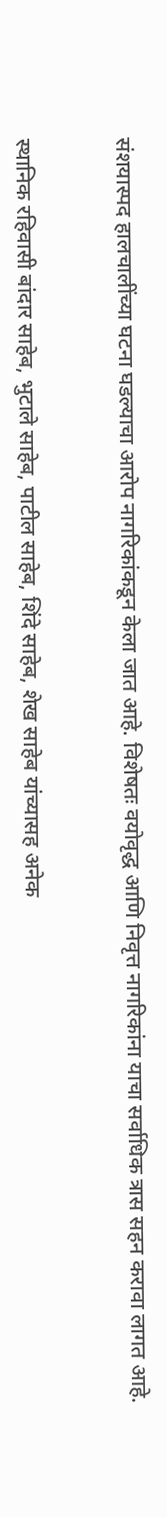संशयास्पद हालचालींच्या घटना घडल्याचा आरोप नागरिकांकडून केला जात आहे. विशेषतः वयोवृद्ध आणि निवृत्त नागरिकांना याचा सर्वाधिक त्रास सहन करावा लागत आहे.


स्थानिक रहिवासी बांदार साहेब, भुटाले साहेब, पाटील साहेब, शिंदे साहेब, शेख साहेब यांच्यासह अनेक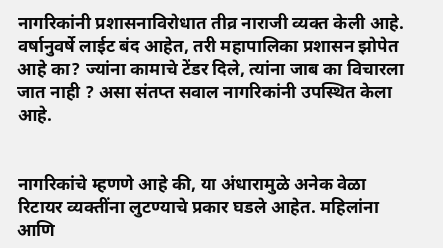नागरिकांनी प्रशासनाविरोधात तीव्र नाराजी व्यक्त केली आहे. वर्षानुवर्षे लाईट बंद आहेत, तरी महापालिका प्रशासन झोपेत आहे का? ज्यांना कामाचे टेंडर दिले, त्यांना जाब का विचारला जात नाही ? असा संतप्त सवाल नागरिकांनी उपस्थित केला आहे.


नागरिकांचे म्हणणे आहे की, या अंधारामुळे अनेक वेळा रिटायर व्यक्तींना लुटण्याचे प्रकार घडले आहेत. महिलांना आणि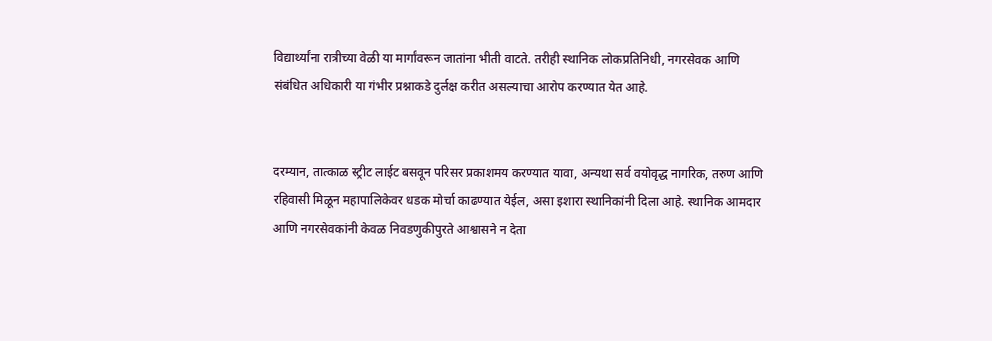विद्यार्थ्यांना रात्रीच्या वेळी या मार्गांवरून जातांना भीती वाटते. तरीही स्थानिक लोकप्रतिनिधी, नगरसेवक आणि संबंधित अधिकारी या गंभीर प्रश्नाकडे दुर्लक्ष करीत असल्याचा आरोप करण्यात येत आहे.


दरम्यान, तात्काळ स्ट्रीट लाईट बसवून परिसर प्रकाशमय करण्यात यावा, अन्यथा सर्व वयोवृद्ध नागरिक, तरुण आणि रहिवासी मिळून महापालिकेवर धडक मोर्चा काढण्यात येईल, असा इशारा स्थानिकांनी दिला आहे. स्थानिक आमदार आणि नगरसेवकांनी केवळ निवडणुकीपुरते आश्वासने न देता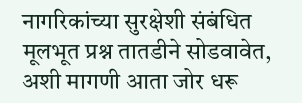नागरिकांच्या सुरक्षेशी संबंधित मूलभूत प्रश्न तातडीने सोडवावेत, अशी मागणी आता जोर धरू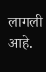लागली आहे.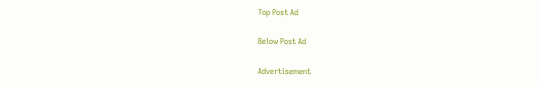Top Post Ad

Below Post Ad

Advertisement